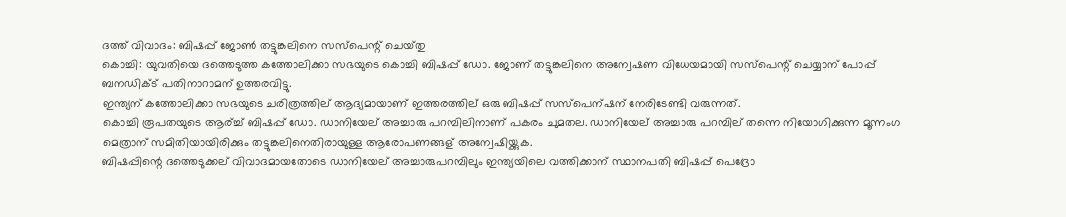ദത്ത്‌ വിവാദം: ബിഷപ്പ്‌ ജോണ്‍ തട്ടുങ്കലിനെ സസ്‌പെന്റ്‌ ചെയ്‌തു
കൊച്ചി: യുവതിയെ ദത്തെടുത്ത കത്തോലിക്കാ സഭയുടെ കൊച്ചി ബിഷപ്പ് ഡോ. ജോണ് തട്ടുങ്കലിനെ അന്വേഷണ വിധേയമായി സസ്പെന്റ് ചെയ്യാന് പോപ്പ് ബനഡിക്ട് പതിനാറാമന് ഉത്തരവിട്ടു.
ഇന്ത്യന് കത്തോലിക്കാ സഭയുടെ ചരിത്രത്തില് ആദ്യമായാണ് ഇത്തരത്തില് ഒരു ബിഷപ്പ് സസ്പെന്ഷന് നേരിടേണ്ടി വരുന്നത്.
കൊച്ചി രൂപതയുടെ ആര്ച്ച് ബിഷപ്പ് ഡോ. ഡാനിയേല് അച്ചാരു പറമ്പിലിനാണ് പകരം ചുമതല. ഡാനിയേല് അച്ചാരു പറമ്പില് തന്നെ നിയോഗിക്കുന്ന മൂന്നംഗ മെത്രാന് സമിതിയായിരിക്കും തട്ടുങ്കലിനെതിരായുള്ള ആരോപണങ്ങള് അന്വേഷിയ്ക്കുക.
ബിഷപ്പിന്റെ ദത്തെടുക്കല് വിവാദമായതോടെ ഡാനിയേല് അച്ചാരുപറമ്പിലും ഇന്ത്യയിലെ വത്തിക്കാന് സ്ഥാനപതി ബിഷപ്പ് പെദ്രോ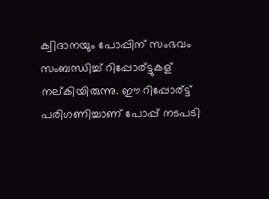ക്വിദാനയും പോപ്പിന് സംഭവം സംബന്ധിച്ച് റിപ്പോര്ട്ടുകള് നല്കിയിരുന്നു. ഈ റിപ്പോര്ട്ട് പരിഗണിച്ചാണ് പോപ്പ് നടപടി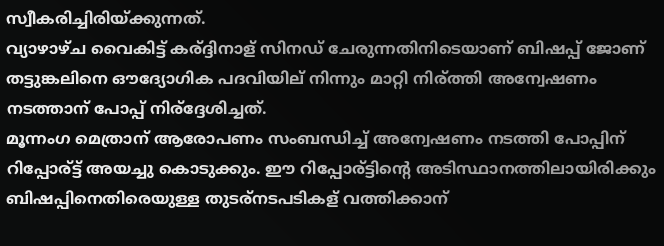സ്വീകരിച്ചിരിയ്ക്കുന്നത്.
വ്യാഴാഴ്ച വൈകിട്ട് കര്ദ്ദിനാള് സിനഡ് ചേരുന്നതിനിടെയാണ് ബിഷപ്പ് ജോണ് തട്ടുങ്കലിനെ ഔദ്യോഗിക പദവിയില് നിന്നും മാറ്റി നിര്ത്തി അന്വേഷണം നടത്താന് പോപ്പ് നിര്ദ്ദേശിച്ചത്.
മൂന്നംഗ മെത്രാന് ആരോപണം സംബന്ധിച്ച് അന്വേഷണം നടത്തി പോപ്പിന് റിപ്പോര്ട്ട് അയച്ചു കൊടുക്കും. ഈ റിപ്പോര്ട്ടിന്റെ അടിസ്ഥാനത്തിലായിരിക്കും ബിഷപ്പിനെതിരെയുള്ള തുടര്നടപടികള് വത്തിക്കാന്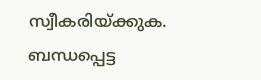സ്വീകരിയ്ക്കുക.
ബന്ധപ്പെട്ട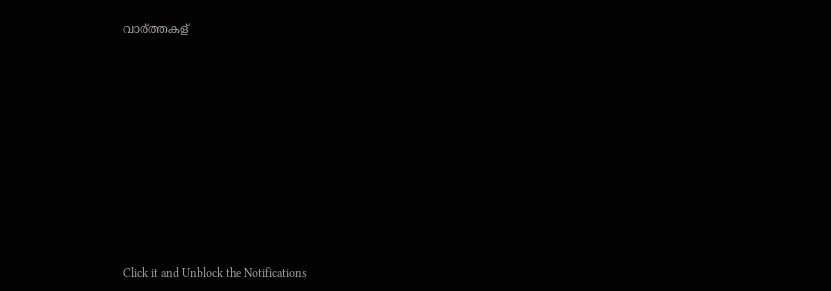വാര്ത്തകള്












Click it and Unblock the Notifications